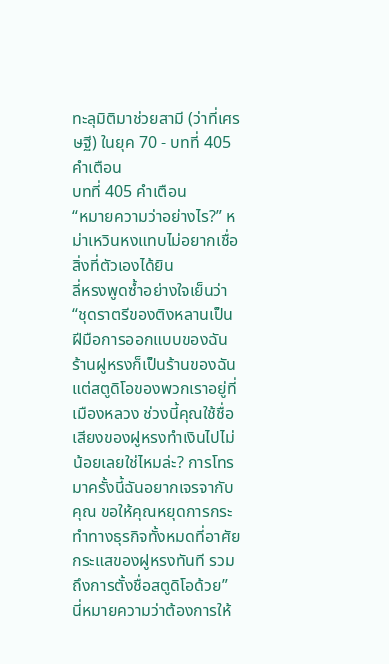ทะลุมิติมาช่วยสามี (ว่าที่เศรษฐี) ในยุค 70 - บทที่ 405 คำเตือน
บทที่ 405 คำเตือน
“หมายความว่าอย่างไร?” หม่าเหวินหงแทบไม่อยากเชื่อสิ่งที่ตัวเองได้ยิน
ลี่หรงพูดซ้ำอย่างใจเย็นว่า “ชุดราตรีของติงหลานเป็นฝีมือการออกแบบของฉัน ร้านฝูหรงก็เป็นร้านของฉัน แต่สตูดิโอของพวกเราอยู่ที่เมืองหลวง ช่วงนี้คุณใช้ชื่อเสียงของฝูหรงทำเงินไปไม่น้อยเลยใช่ไหมล่ะ? การโทรมาครั้งนี้ฉันอยากเจรจากับคุณ ขอให้คุณหยุดการกระทำทางธุรกิจทั้งหมดที่อาศัยกระแสของฝูหรงทันที รวมถึงการตั้งชื่อสตูดิโอด้วย”
นี่หมายความว่าต้องการให้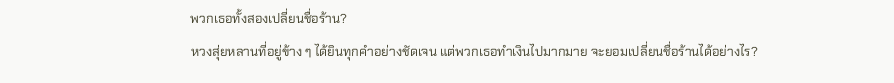พวกเธอทั้งสองเปลี่ยนชื่อร้าน?
หวงสุ่ยหลานที่อยู่ข้าง ๆ ได้ยินทุกคำอย่างชัดเจน แต่พวกเธอทำเงินไปมากมาย จะยอมเปลี่ยนชื่อร้านได้อย่างไร?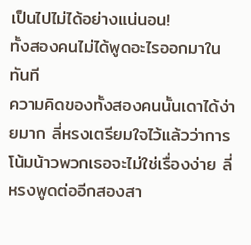เป็นไปไม่ได้อย่างแน่นอน!
ทั้งสองคนไม่ได้พูดอะไรออกมาในทันที
ความคิดของทั้งสองคนนั้นเดาได้ง่ายมาก ลี่หรงเตรียมใจไว้แล้วว่าการโน้มน้าวพวกเธอจะไม่ใช่เรื่องง่าย ลี่หรงพูดต่ออีกสองสา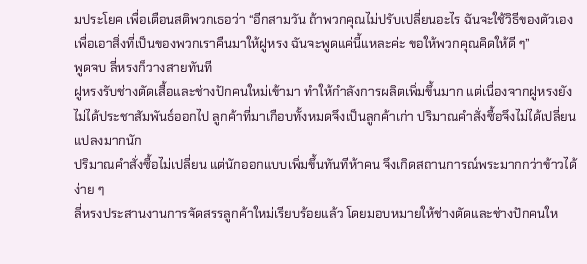มประโยค เพื่อเตือนสติพวกเธอว่า “อีกสามวัน ถ้าพวกคุณไม่ปรับเปลี่ยนอะไร ฉันจะใช้วิธีของตัวเองเพื่อเอาสิ่งที่เป็นของพวกเราคืนมาให้ฝูหรง ฉันจะพูดแค่นี้แหละค่ะ ขอให้พวกคุณคิดให้ดี ๆ”
พูดจบ ลี่หรงก็วางสายทันที
ฝูหรงรับช่างตัดเสื้อและช่างปักคนใหม่เข้ามา ทำให้กำลังการผลิตเพิ่มขึ้นมาก แต่เนื่องจากฝูหรงยังไม่ได้ประชาสัมพันธ์ออกไป ลูกค้าที่มาเกือบทั้งหมดจึงเป็นลูกค้าเก่า ปริมาณคำสั่งซื้อจึงไม่ได้เปลี่ยนแปลงมากนัก
ปริมาณคำสั่งซื้อไม่เปลี่ยน แต่นักออกแบบเพิ่มขึ้นทันทีห้าคน จึงเกิดสถานการณ์พระมากกว่าข้าวได้ง่าย ๆ
ลี่หรงประสานงานการจัดสรรลูกค้าใหม่เรียบร้อยแล้ว โดยมอบหมายให้ช่างตัดและช่างปักคนให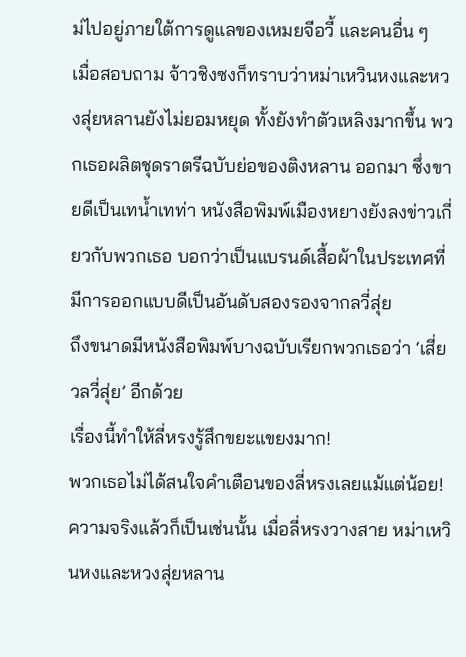ม่ไปอยู่ภายใต้การดูแลของเหมยจีอวี้ และคนอื่น ๆ
เมื่อสอบถาม จ้าวชิงซงก็ทราบว่าหม่าเหวินหงและหวงสุ่ยหลานยังไม่ยอมหยุด ทั้งยังทำตัวเหลิงมากขึ้น พวกเธอผลิตชุดราตรีฉบับย่อของติงหลาน ออกมา ซึ่งขายดีเป็นเทน้ำเทท่า หนังสือพิมพ์เมืองหยางยังลงข่าวเกี่ยวกับพวกเธอ บอกว่าเป็นแบรนด์เสื้อผ้าในประเทศที่มีการออกแบบดีเป็นอันดับสองรองจากลวี่สุ่ย
ถึงขนาดมีหนังสือพิมพ์บางฉบับเรียกพวกเธอว่า ‘เสี่ยวลวี่สุ่ย’ อีกด้วย
เรื่องนี้ทำให้ลี่หรงรู้สึกขยะแขยงมาก!
พวกเธอไม่ได้สนใจคำเตือนของลี่หรงเลยแม้แต่น้อย!
ความจริงแล้วก็เป็นเช่นนั้น เมื่อลี่หรงวางสาย หม่าเหวินหงและหวงสุ่ยหลาน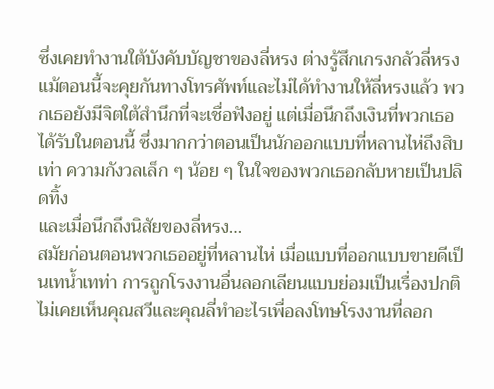ซึ่งเคยทำงานใต้บังคับบัญชาของลี่หรง ต่างรู้สึกเกรงกลัวลี่หรง แม้ตอนนี้จะคุยกันทางโทรศัพท์และไม่ได้ทำงานให้ลี่หรงแล้ว พวกเธอยังมีจิตใต้สำนึกที่จะเชื่อฟังอยู่ แต่เมื่อนึกถึงเงินที่พวกเธอได้รับในตอนนี้ ซึ่งมากกว่าตอนเป็นนักออกแบบที่หลานไห่ถึงสิบเท่า ความกังวลเล็ก ๆ น้อย ๆ ในใจของพวกเธอกลับหายเป็นปลิดทิ้ง
และเมื่อนึกถึงนิสัยของลี่หรง…
สมัยก่อนตอนพวกเธออยู่ที่หลานไห่ เมื่อแบบที่ออกแบบขายดีเป็นเทน้ำเทท่า การถูกโรงงานอื่นลอกเลียนแบบย่อมเป็นเรื่องปกติ ไม่เคยเห็นคุณสวีและคุณลี่ทำอะไรเพื่อลงโทษโรงงานที่ลอก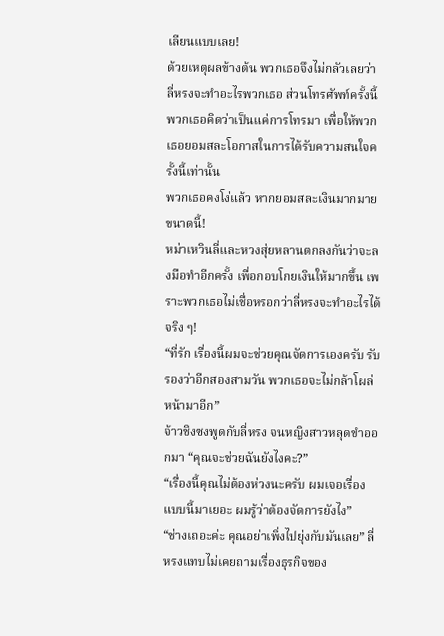เลียนแบบเลย!
ด้วยเหตุผลข้างต้น พวกเธอจึงไม่กลัวเลยว่าลี่หรงจะทำอะไรพวกเธอ ส่วนโทรศัพท์ครั้งนี้ พวกเธอคิดว่าเป็นแค่การโทรมา เพื่อให้พวกเธอยอมสละโอกาสในการได้รับความสนใจครั้งนี้เท่านั้น
พวกเธอคงโง่แล้ว หากยอมสละเงินมากมายขนาดนี้!
หม่าเหวินลี่และหวงสุ่ยหลานตกลงกันว่าจะลงมือทำอีกครั้ง เพื่อกอบโกยเงินให้มากขึ้น เพราะพวกเธอไม่เชื่อหรอกว่าลี่หรงจะทำอะไรได้จริง ๆ!
“ที่รัก เรื่องนี้ผมจะช่วยคุณจัดการเองครับ รับรองว่าอีกสองสามวัน พวกเธอจะไม่กล้าโผล่หน้ามาอีก”
จ้าวชิงซงพูดกับลี่หรง จนหญิงสาวหลุดขำออกมา “คุณจะช่วยฉันยังไงคะ?”
“เรื่องนี้คุณไม่ต้องห่วงนะครับ ผมเจอเรื่องแบบนี้มาเยอะ ผมรู้ว่าต้องจัดการยังไง”
“ช่างเถอะค่ะ คุณอย่าเพิ่งไปยุ่งกับมันเลย” ลี่หรงแทบไม่เคยถามเรื่องธุรกิจของ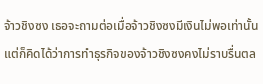จ้าวชิงซง เธอจะถามต่อเมื่อจ้าวชิงซงมีเงินไม่พอเท่านั้น แต่ก็คิดได้ว่าการทำธุรกิจของจ้าวชิงซงคงไม่ราบรื่นตล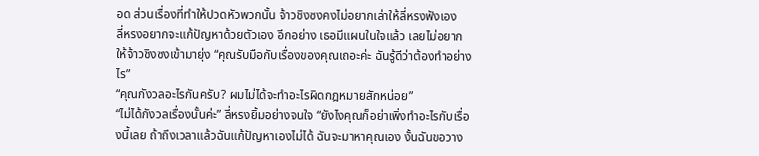อด ส่วนเรื่องที่ทำให้ปวดหัวพวกนั้น จ้าวชิงซงคงไม่อยากเล่าให้ลี่หรงฟังเอง
ลี่หรงอยากจะแก้ปัญหาด้วยตัวเอง อีกอย่าง เธอมีแผนในใจแล้ว เลยไม่อยากให้จ้าวชิงซงเข้ามายุ่ง “คุณรับมือกับเรื่องของคุณเถอะค่ะ ฉันรู้ดีว่าต้องทำอย่างไร”
“คุณกังวลอะไรกันครับ? ผมไม่ได้จะทำอะไรผิดกฎหมายสักหน่อย”
“ไม่ได้กังวลเรื่องนั้นค่ะ” ลี่หรงยิ้มอย่างจนใจ “ยังไงคุณก็อย่าเพิ่งทำอะไรกับเรื่องนี้เลย ถ้าถึงเวลาแล้วฉันแก้ปัญหาเองไม่ได้ ฉันจะมาหาคุณเอง งั้นฉันขอวาง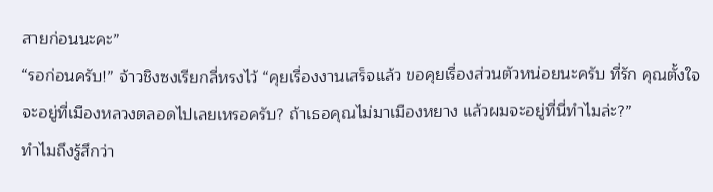สายก่อนนะคะ”
“รอก่อนครับ!” จ้าวชิงซงเรียกลี่หรงไว้ “คุยเรื่องงานเสร็จแล้ว ขอคุยเรื่องส่วนตัวหน่อยนะครับ ที่รัก คุณตั้งใจจะอยู่ที่เมืองหลวงตลอดไปเลยเหรอครับ? ถ้าเธอคุณไม่มาเมืองหยาง แล้วผมจะอยู่ที่นี่ทำไมล่ะ?”
ทำไมถึงรู้สึกว่า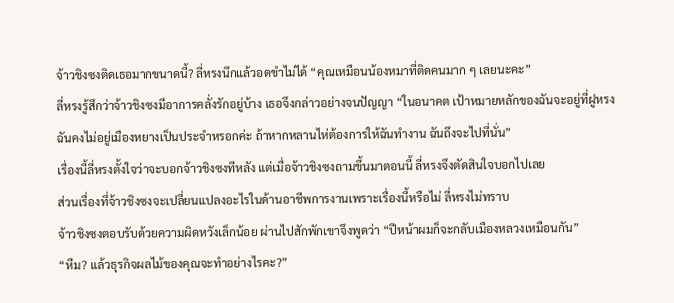จ้าวชิงซงติดเธอมากขนาดนี้? ลี่หรงนึกแล้วอดขำไม่ได้ “คุณเหมือนน้องหมาที่ติดคนมาก ๆ เลยนะคะ”
ลี่หรงรู้สึกว่าจ้าวชิงซงมีอาการคลั่งรักอยู่บ้าง เธอจึงกล่าวอย่างจนปัญญา “ในอนาคต เป้าหมายหลักของฉันจะอยู่ที่ฝูหรง ฉันคงไม่อยู่เมืองหยางเป็นประจำหรอกค่ะ ถ้าหากหลานไห่ต้องการให้ฉันทำงาน ฉันถึงจะไปที่นั่น”
เรื่องนี้ลี่หรงตั้งใจว่าจะบอกจ้าวชิงซงทีหลัง แต่เมื่อจ้าวชิงซงถามขึ้นมาตอนนี้ ลี่หรงจึงตัดสินใจบอกไปเลย
ส่วนเรื่องที่จ้าวชิงซงจะเปลี่ยนแปลงอะไรในด้านอาชีพการงานเพราะเรื่องนี้หรือไม่ ลี่หรงไม่ทราบ
จ้าวชิงซงตอบรับด้วยความผิดหวังเล็กน้อย ผ่านไปสักพักเขาจึงพูดว่า “ปีหน้าผมก็จะกลับเมืองหลวงเหมือนกัน”
“หืม? แล้วธุรกิจผลไม้ของคุณจะทำอย่างไรคะ?”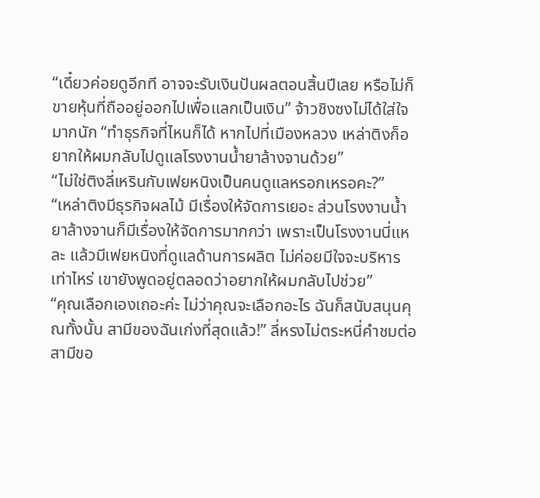“เดี๋ยวค่อยดูอีกที อาจจะรับเงินปันผลตอนสิ้นปีเลย หรือไม่ก็ขายหุ้นที่ถืออยู่ออกไปเพื่อแลกเป็นเงิน” จ้าวชิงซงไม่ได้ใส่ใจมากนัก “ทำธุรกิจที่ไหนก็ได้ หากไปที่เมืองหลวง เหล่าติงก็อยากให้ผมกลับไปดูแลโรงงานน้ำยาล้างจานด้วย”
“ไม่ใช่ติงลี่เหรินกับเฟยหนิงเป็นคนดูแลหรอกเหรอคะ?”
“เหล่าติงมีธุรกิจผลไม้ มีเรื่องให้จัดการเยอะ ส่วนโรงงานน้ำยาล้างจานก็มีเรื่องให้จัดการมากกว่า เพราะเป็นโรงงานนี่แหละ แล้วมีเฟยหนิงที่ดูแลด้านการผลิต ไม่ค่อยมีใจจะบริหารเท่าไหร่ เขายังพูดอยู่ตลอดว่าอยากให้ผมกลับไปช่วย”
“คุณเลือกเองเถอะค่ะ ไม่ว่าคุณจะเลือกอะไร ฉันก็สนับสนุนคุณทั้งนั้น สามีของฉันเก่งที่สุดแล้ว!” ลี่หรงไม่ตระหนี่คำชมต่อสามีขอ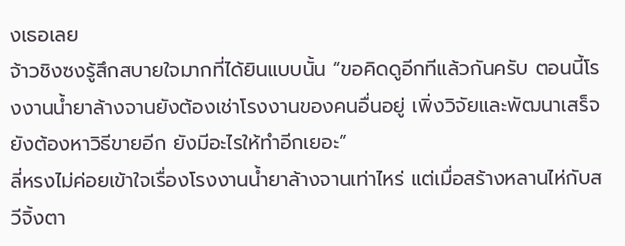งเธอเลย
จ้าวชิงซงรู้สึกสบายใจมากที่ได้ยินแบบนั้น “ขอคิดดูอีกทีแล้วกันครับ ตอนนี้โรงงานน้ำยาล้างจานยังต้องเช่าโรงงานของคนอื่นอยู่ เพิ่งวิจัยและพัฒนาเสร็จ ยังต้องหาวิธีขายอีก ยังมีอะไรให้ทำอีกเยอะ”
ลี่หรงไม่ค่อยเข้าใจเรื่องโรงงานน้ำยาล้างจานเท่าไหร่ แต่เมื่อสร้างหลานไห่กับสวีจิ้งตา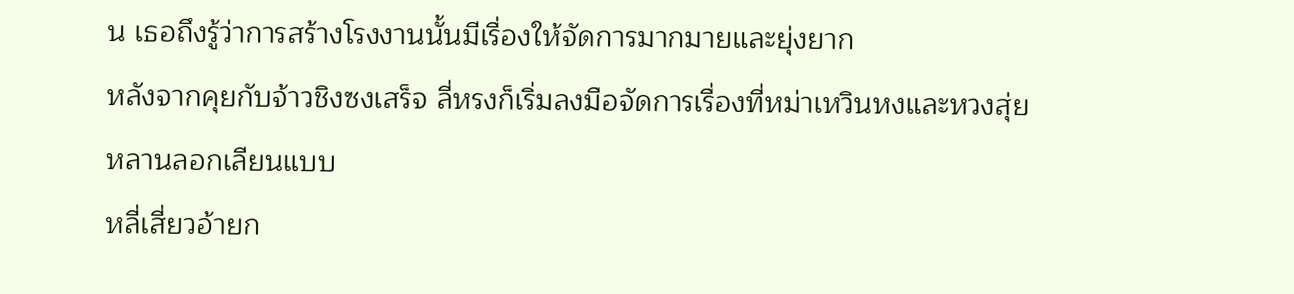น เธอถึงรู้ว่าการสร้างโรงงานนั้นมีเรื่องให้จัดการมากมายและยุ่งยาก
หลังจากคุยกับจ้าวชิงซงเสร็จ ลี่หรงก็เริ่มลงมือจัดการเรื่องที่หม่าเหวินหงและหวงสุ่ยหลานลอกเลียนแบบ
หลี่เสี่ยวอ้ายก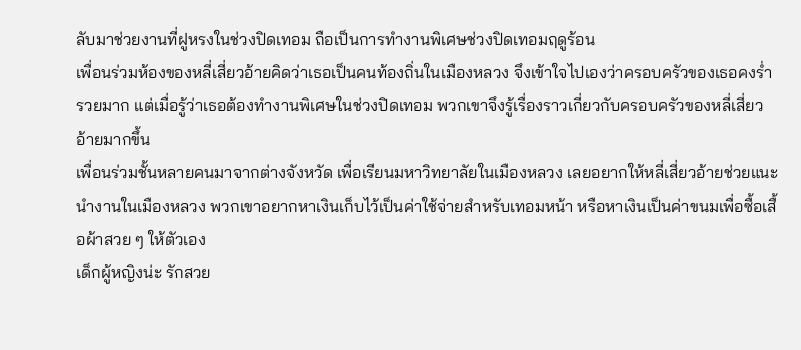ลับมาช่วยงานที่ฝูหรงในช่วงปิดเทอม ถือเป็นการทำงานพิเศษช่วงปิดเทอมฤดูร้อน
เพื่อนร่วมห้องของหลี่เสี่ยวอ้ายคิดว่าเธอเป็นคนท้องถิ่นในเมืองหลวง จึงเข้าใจไปเองว่าครอบครัวของเธอคงร่ำรวยมาก แต่เมื่อรู้ว่าเธอต้องทำงานพิเศษในช่วงปิดเทอม พวกเขาจึงรู้เรื่องราวเกี่ยวกับครอบครัวของหลี่เสี่ยวอ้ายมากขึ้น
เพื่อนร่วมชั้นหลายคนมาจากต่างจังหวัด เพื่อเรียนมหาวิทยาลัยในเมืองหลวง เลยอยากให้หลี่เสี่ยวอ้ายช่วยแนะนำงานในเมืองหลวง พวกเขาอยากหาเงินเก็บไว้เป็นค่าใช้จ่ายสำหรับเทอมหน้า หรือหาเงินเป็นค่าขนมเพื่อซื้อเสื้อผ้าสวย ๆ ให้ตัวเอง
เด็กผู้หญิงน่ะ รักสวย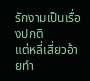รักงามเป็นเรื่องปกติ
แต่หลี่เสี่ยวอ้ายทำ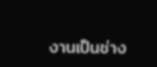งานเป็นช่าง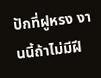ปักที่ฝูหรง งานนี้ถ้าไม่มีฝี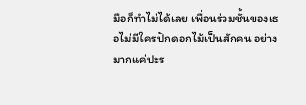มือก็ทำไม่ได้เลย เพื่อนร่วมชั้นของเธอไม่มีใครปักดอกไม้เป็นสักคน อย่างมากแค่ปะร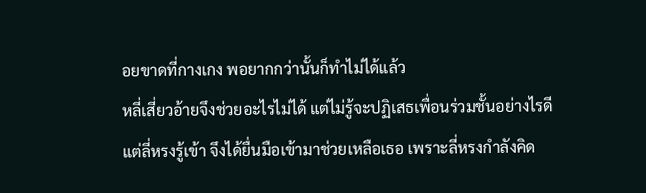อยขาดที่กางเกง พอยากกว่านั้นก็ทำไม่ได้แล้ว
หลี่เสี่ยวอ้ายจึงช่วยอะไรไม่ได้ แต่ไม่รู้จะปฏิเสธเพื่อนร่วมชั้นอย่างไรดี
แต่ลี่หรงรู้เข้า จึงได้ยื่นมือเข้ามาช่วยเหลือเธอ เพราะลี่หรงกำลังคิด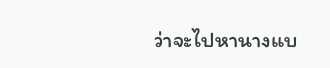ว่าจะไปหานางแบ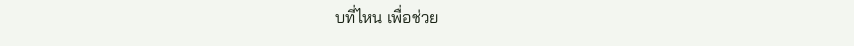บที่ไหน เพื่อช่วย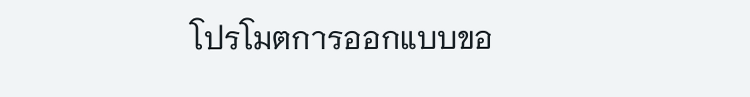โปรโมตการออกแบบขอ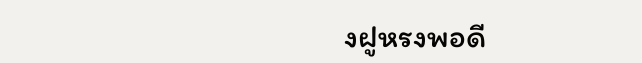งฝูหรงพอดี